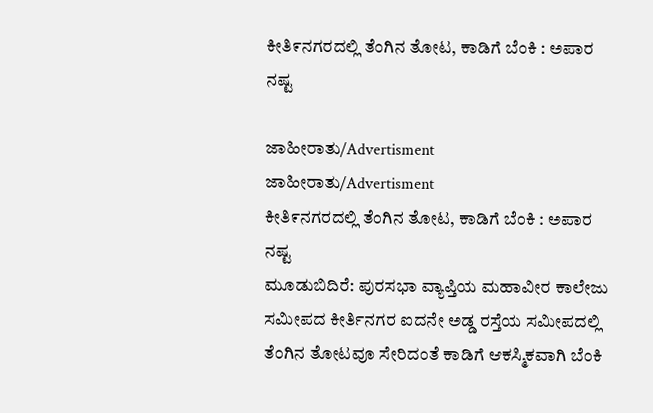ಕೀತಿ೯ನಗರದಲ್ಲಿ ತೆಂಗಿನ ತೋಟ, ಕಾಡಿಗೆ ಬೆಂಕಿ : ಅಪಾರ ನಷ್ಟ

ಜಾಹೀರಾತು/Advertisment
ಜಾಹೀರಾತು/Advertisment
ಕೀತಿ೯ನಗರದಲ್ಲಿ ತೆಂಗಿನ ತೋಟ, ಕಾಡಿಗೆ ಬೆಂಕಿ : ಅಪಾರ ನಷ್ಟ
ಮೂಡುಬಿದಿರೆ: ಪುರಸಭಾ ವ್ಯಾಪ್ತಿಯ ಮಹಾವೀರ ಕಾಲೇಜು ಸಮೀಪದ ಕೀರ್ತಿನಗರ ಐದನೇ ಅಡ್ಡ ರಸ್ತೆಯ ಸಮೀಪದಲ್ಲಿ ತೆಂಗಿನ ತೋಟವೂ ಸೇರಿದಂತೆ ಕಾಡಿಗೆ ಆಕಸ್ಮಿಕವಾಗಿ ಬೆಂಕಿ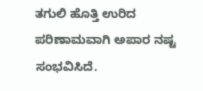ತಗುಲಿ ಹೊತ್ತಿ ಉರಿದ ಪರಿಣಾಮವಾಗಿ ಅಪಾರ ನಷ್ಟ ಸಂಭವಿಸಿದೆ.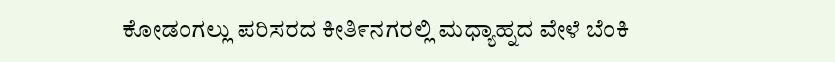ಕೋಡಂಗಲ್ಲು ಪರಿಸರದ ಕೀತಿ೯ನಗರಲ್ಲಿ ಮಧ್ಯಾಹ್ನದ ವೇಳೆ ಬೆಂಕಿ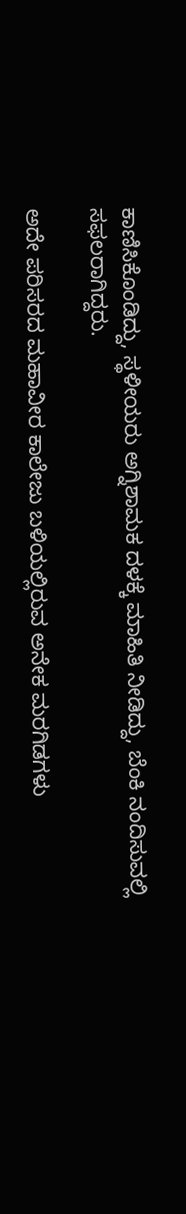ಕಾಣಿಸಿಕೊಂಡಿದ್ದು, ಸ್ಥಳೀಯರು ಅಗ್ನಿಶಾಮಕ ದಳಕ್ಕೆ ಮಾಹಿತಿ ನೀಡಿದ್ದು, ಬೆಂಕಿ ನಂದಿಸುವಲ್ಲಿ ಸಫಲರಾಗಿದ್ದರು.

ಅದೇ ಪರಿಸರದ ಮಹಾವೀರ ಕಾಲೇಜು ಬಳಿಯಲ್ಲಿರುವ ಅನೇಕ ಮರಗಿಡಗಳು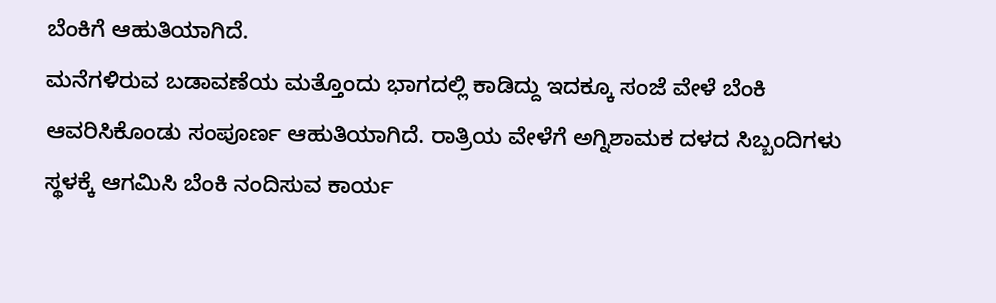ಬೆಂಕಿಗೆ ಆಹುತಿಯಾಗಿದೆ.
ಮನೆಗಳಿರುವ ಬಡಾವಣೆಯ ಮತ್ತೊಂದು ಭಾಗದಲ್ಲಿ ಕಾಡಿದ್ದು ಇದಕ್ಕೂ ಸಂಜೆ ವೇಳೆ ಬೆಂಕಿ ಆವರಿಸಿಕೊಂಡು ಸಂಪೂರ್ಣ ಆಹುತಿಯಾಗಿದೆ. ರಾತ್ರಿಯ ವೇಳೆಗೆ ಅಗ್ನಿಶಾಮಕ ದಳದ ಸಿಬ್ಬಂದಿಗಳು ಸ್ಥಳಕ್ಕೆ ಆಗಮಿಸಿ ಬೆಂಕಿ ನಂದಿಸುವ ಕಾರ್ಯ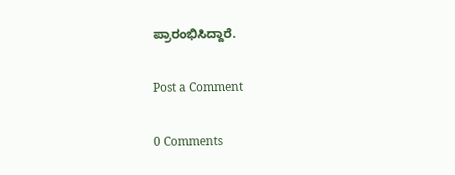ಪ್ರಾರಂಭಿಸಿದ್ದಾರೆ.

Post a Comment

0 Comments